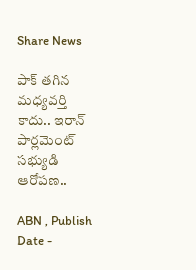Share News

పాక్ తగిన మధ్యవర్తి కాదు.. ఇరాన్ పార్లమెంట్ సభ్యుడి ఆరోపణ..

ABN , Publish Date -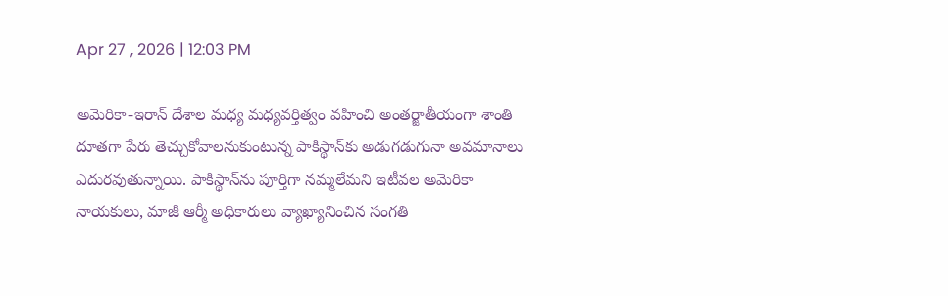Apr 27 , 2026 | 12:03 PM

అమెరికా-ఇరాన్ దేశాల మధ్య మధ్యవర్తిత్వం వహించి అంతర్జాతీయంగా శాంతి దూతగా పేరు తెచ్చుకోవాలనుకుంటున్న పాకిస్థాన్‌కు అడుగడుగునా అవమానాలు ఎదురవుతున్నాయి. పాకిస్థాన్‌ను పూర్తిగా నమ్మలేమని ఇటీవల అమెరికా నాయకులు, మాజీ ఆర్మీ అధికారులు వ్యాఖ్యానించిన సంగతి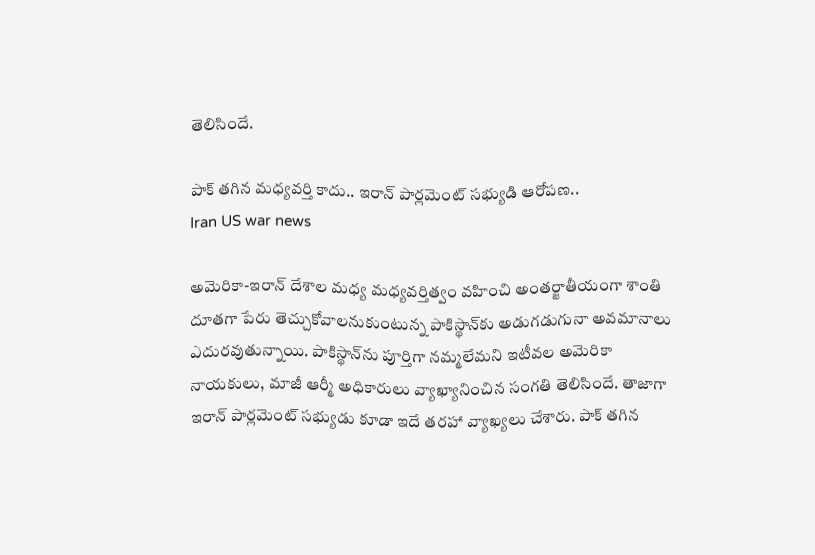తెలిసిందే.

పాక్ తగిన మధ్యవర్తి కాదు.. ఇరాన్ పార్లమెంట్ సభ్యుడి ఆరోపణ..
Iran US war news

అమెరికా-ఇరాన్ దేశాల మధ్య మధ్యవర్తిత్వం వహించి అంతర్జాతీయంగా శాంతి దూతగా పేరు తెచ్చుకోవాలనుకుంటున్న పాకిస్థాన్‌కు అడుగడుగునా అవమానాలు ఎదురవుతున్నాయి. పాకిస్థాన్‌ను పూర్తిగా నమ్మలేమని ఇటీవల అమెరికా నాయకులు, మాజీ ఆర్మీ అధికారులు వ్యాఖ్యానించిన సంగతి తెలిసిందే. తాజాగా ఇరాన్ పార్లమెంట్ సభ్యుడు కూడా ఇదే తరహా వ్యాఖ్యలు చేశారు. పాక్ తగిన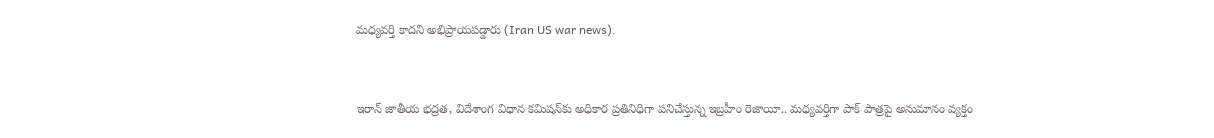మధ్యవర్తి కాదని అభిప్రాయపడ్డారు (Iran US war news).


ఇరాన్ జాతీయ భద్రత, విదేశాంగ విధాన కమిషన్‌కు అధికార ప్రతినిధిగా పనిచేస్తున్న ఇబ్రహీం రెజాయీ.. మధ్యవర్తిగా పాక్ పాత్రపై అనుమానం వ్యక్తం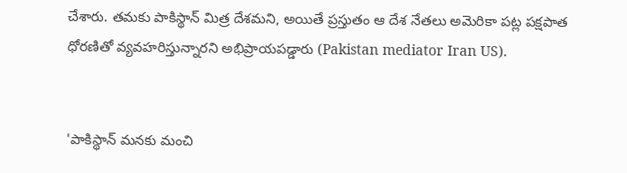చేశారు. తమకు పాకిస్థాన్ మిత్ర దేశమని, అయితే ప్రస్తుతం ఆ దేశ నేతలు అమెరికా పట్ల పక్షపాత ధోరణితో వ్యవహరిస్తున్నారని అభిప్రాయపడ్డారు (Pakistan mediator Iran US).


'పాకిస్థాన్ మనకు మంచి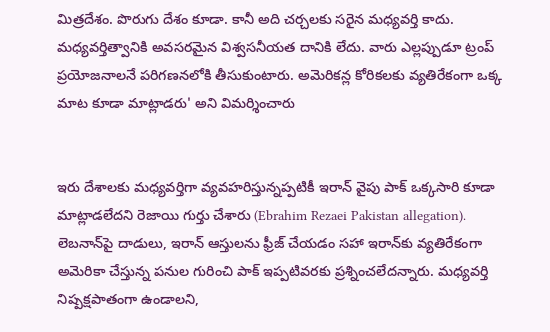మిత్రదేశం. పొరుగు దేశం కూడా. కానీ అది చర్చలకు సరైన మధ్యవర్తి కాదు. మధ్యవర్తిత్వానికి అవసరమైన విశ్వసనీయత దానికి లేదు. వారు ఎల్లప్పుడూ ట్రంప్ ప్రయోజనాలనే పరిగణనలోకి తీసుకుంటారు. అమెరికన్ల కోరికలకు వ్యతిరేకంగా ఒక్క మాట కూడా మాట్లాడరు' అని విమర్శించారు


ఇరు దేశాలకు మధ్యవర్తిగా వ్యవహరిస్తున్నప్పటికీ ఇరాన్ వైపు పాక్ ఒక్కసారి కూడా మాట్లాడలేదని రెజాయి గుర్తు చేశారు (Ebrahim Rezaei Pakistan allegation). లెబనాన్‌పై దాడులు, ఇరాన్ ఆస్తులను ఫ్రీజ్ చేయడం సహా ఇరాన్‌కు వ్యతిరేకంగా అమెరికా చేస్తున్న పనుల గురించి పాక్ ఇప్పటివరకు ప్రశ్నించలేదన్నారు. మధ్యవర్తి నిష్పక్షపాతంగా ఉండాలని,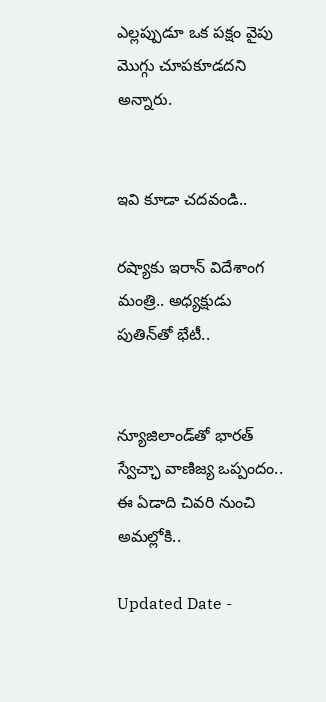ఎల్లప్పుడూ ఒక పక్షం వైపు మొగ్గు చూపకూడదని అన్నారు.


ఇవి కూడా చదవండి..

రష్యాకు ఇరాన్ విదేశాంగ మంత్రి.. అధ్యక్షుడు పుతిన్‌తో భేటీ..


న్యూజిలాండ్‌తో భారత్ స్వేచ్ఛా వాణిజ్య ఒప్పందం.. ఈ ఏడాది చివరి నుంచి అమల్లోకి..

Updated Date -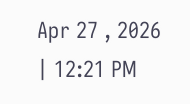Apr 27 , 2026 | 12:21 PM